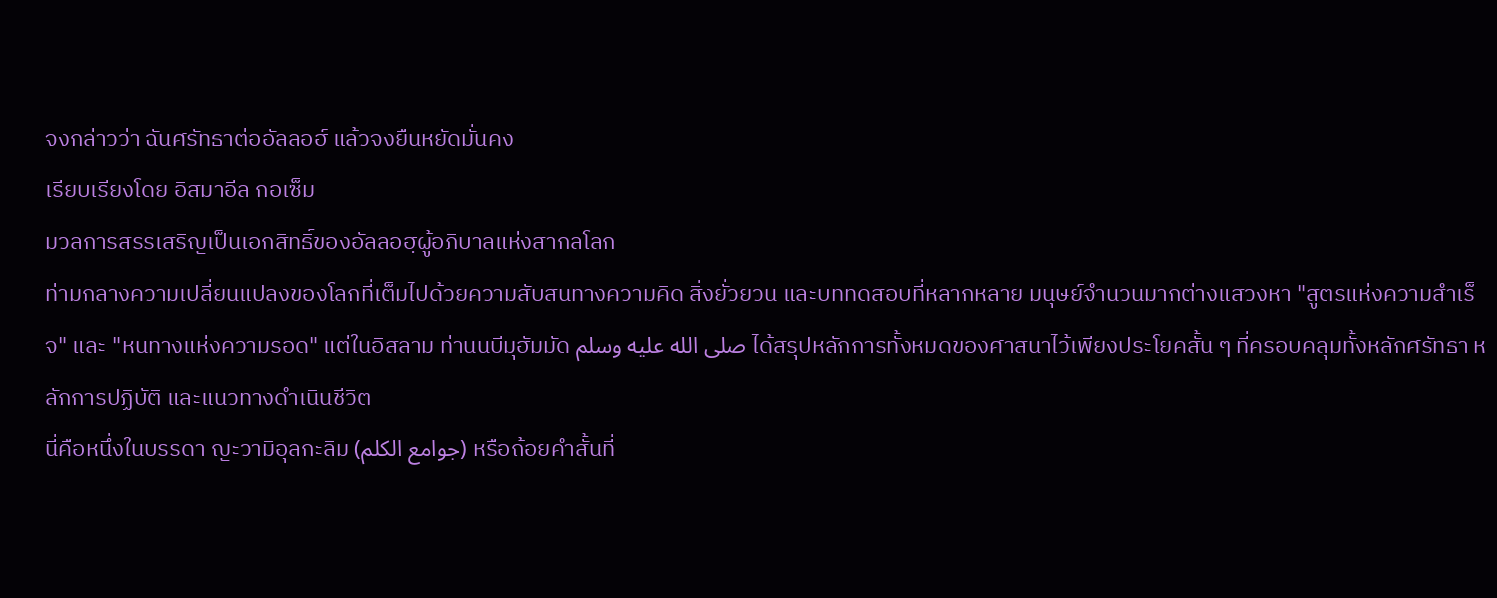จงกล่าวว่า ฉันศรัทธาต่ออัลลอฮ์ แล้วจงยืนหยัดมั่นคง
เรียบเรียงโดย อิสมาอีล กอเซ็ม
มวลการสรรเสริญเป็นเอกสิทธิ์ของอัลลอฮฺผู้อภิบาลแห่งสากลโลก
ท่ามกลางความเปลี่ยนแปลงของโลกที่เต็มไปด้วยความสับสนทางความคิด สิ่งยั่วยวน และบททดสอบที่หลากหลาย มนุษย์จำนวนมากต่างแสวงหา "สูตรแห่งความสำเร็จ" และ "หนทางแห่งความรอด" แต่ในอิสลาม ท่านนบีมุฮัมมัด صلى الله عليه وسلم ได้สรุปหลักการทั้งหมดของศาสนาไว้เพียงประโยคสั้น ๆ ที่ครอบคลุมทั้งหลักศรัทธา หลักการปฏิบัติ และแนวทางดำเนินชีวิต
นี่คือหนึ่งในบรรดา ญะวามิอุลกะลิม (جوامع الكلم) หรือถ้อยคำสั้นที่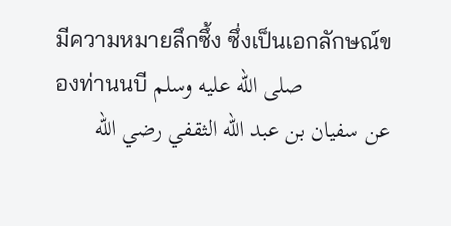มีความหมายลึกซึ้ง ซึ่งเป็นเอกลักษณ์ของท่านนบี صلى الله عليه وسلم
عن سفيان بن عبد الله الثقفي رضي الله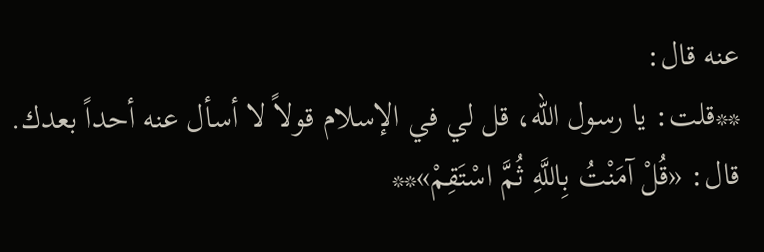عنه قال:
**قلت: يا رسول الله، قل لي في الإسلام قولاً لا أسأل عنه أحداً بعدك. قال: «قُلْ آمَنْتُ بِاللَّهِ ثُمَّ اسْتَقِمْ»**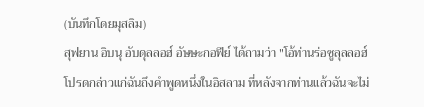(บันทึกโดยมุสลิม)
สุฟยาน อิบนุ อับดุลลอฮ์ อัษษะกอฟีย์ ได้ถามว่า "โอ้ท่านร่อซูลุลลอฮ์ โปรดกล่าวแก่ฉันถึงคำพูดหนึ่งในอิสลาม ที่หลังจากท่านแล้วฉันจะไม่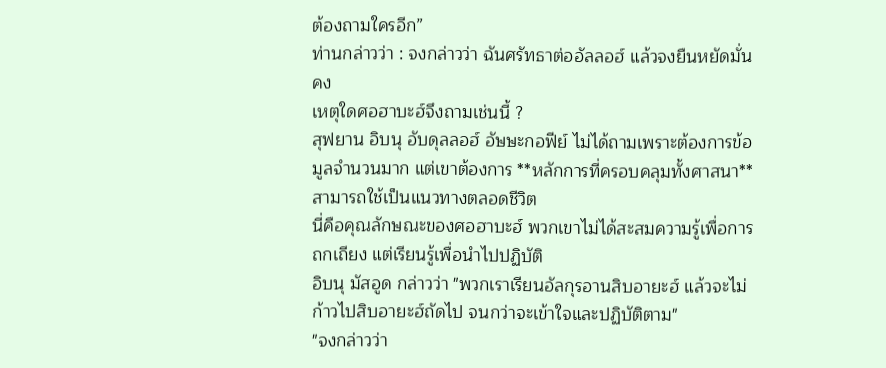ต้องถามใครอีก”
ท่านกล่าวว่า : จงกล่าวว่า ฉันศรัทธาต่ออัลลอฮ์ แล้วจงยืนหยัดมั่นคง
เหตุใดศอฮาบะฮ์จึงถามเช่นนี้ ?
สุฟยาน อิบนุ อับดุลลอฮ์ อัษษะกอฟีย์ ไม่ได้ถามเพราะต้องการข้อมูลจำนวนมาก แต่เขาต้องการ **หลักการที่ครอบคลุมทั้งศาสนา** สามารถใช้เป็นแนวทางตลอดชีวิต
นี่คือคุณลักษณะของศอฮาบะฮ์ พวกเขาไม่ได้สะสมความรู้เพื่อการถกเถียง แต่เรียนรู้เพื่อนำไปปฏิบัติ
อิบนุ มัสอูด กล่าวว่า "พวกเราเรียนอัลกุรอานสิบอายะฮ์ แล้วจะไม่ก้าวไปสิบอายะฮ์ถัดไป จนกว่าจะเข้าใจและปฏิบัติตาม"
"จงกล่าวว่า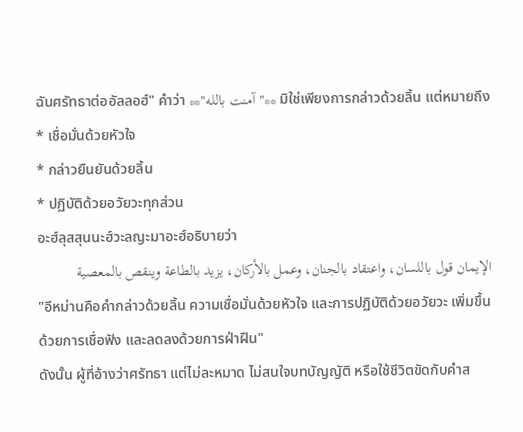ฉันศรัทธาต่ออัลลอฮ์" คำว่า **"آمنت بالله"** มิใช่เพียงการกล่าวด้วยลิ้น แต่หมายถึง
* เชื่อมั่นด้วยหัวใจ
* กล่าวยืนยันด้วยลิ้น
* ปฏิบัติด้วยอวัยวะทุกส่วน
อะฮ์ลุสสุนนะฮ์วะลญะมาอะฮ์อธิบายว่า
الإيمان قول باللسان، واعتقاد بالجنان، وعمل بالأركان، يزيد بالطاعة وينقص بالمعصية
"อีหม่านคือคำกล่าวด้วยลิ้น ความเชื่อมั่นด้วยหัวใจ และการปฏิบัติด้วยอวัยวะ เพิ่มขึ้นด้วยการเชื่อฟัง และลดลงด้วยการฝ่าฝืน"
ดังนั้น ผู้ที่อ้างว่าศรัทธา แต่ไม่ละหมาด ไม่สนใจบทบัญญัติ หรือใช้ชีวิตขัดกับคำส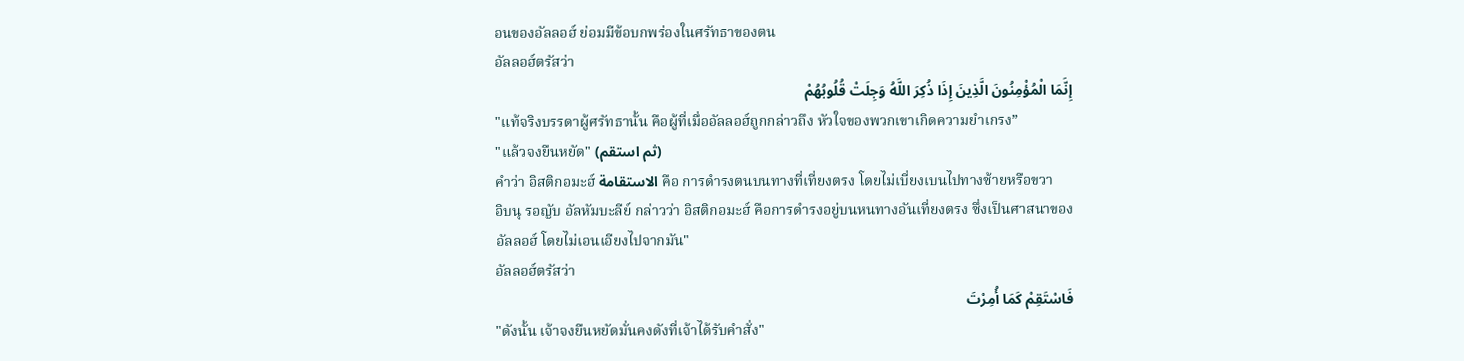อนของอัลลอฮ์ ย่อมมีข้อบกพร่องในศรัทธาของตน
อัลลอฮ์ตรัสว่า
إِنَّمَا الْمُؤْمِنُونَ الَّذِينَ إِذَا ذُكِرَ اللَّهُ وَجِلَتْ قُلُوبُهُمْ
"แท้จริงบรรดาผู้ศรัทธานั้น คือผู้ที่เมื่ออัลลอฮ์ถูกกล่าวถึง หัวใจของพวกเขาเกิดความยำเกรง”
"แล้วจงยืนหยัด" (ثم استقم)
คำว่า อิสติกอมะฮ์ الاستقامة คือ การดำรงตนบนทางที่เที่ยงตรง โดยไม่เบี่ยงเบนไปทางซ้ายหรือขวา
อิบนุ รอญับ อัลหัมบะลีย์ กล่าวว่า อิสติกอมะฮ์ คือการดำรงอยู่บนหนทางอันเที่ยงตรง ซึ่งเป็นศาสนาของอัลลอฮ์ โดยไม่เอนเอียงไปจากมัน"
อัลลอฮ์ตรัสว่า
فَاسْتَقِمْ كَمَا أُمِرْتَ
"ดังนั้น เจ้าจงยืนหยัดมั่นคงดังที่เจ้าได้รับคำสั่ง"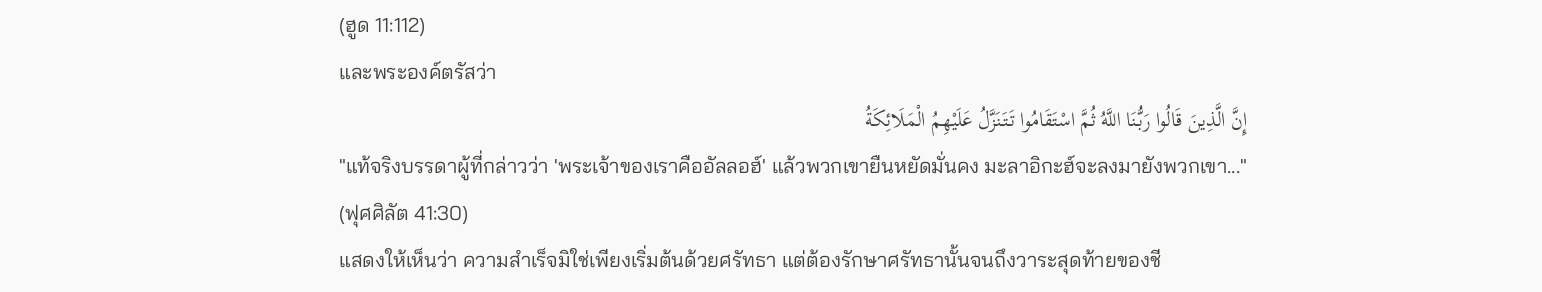(ฮูด 11:112)
และพระองค์ตรัสว่า
إِنَّ الَّذِينَ قَالُوا رَبُّنَا اللَّهُ ثُمَّ اسْتَقَامُوا تَتَنَزَّلُ عَلَيْهِمُ الْمَلَائِكَةُ
"แท้จริงบรรดาผู้ที่กล่าวว่า 'พระเจ้าของเราคืออัลลอฮ์' แล้วพวกเขายืนหยัดมั่นคง มะลาอิกะฮ์จะลงมายังพวกเขา..."
(ฟุศศิลัต 41:30)
แสดงให้เห็นว่า ความสำเร็จมิใช่เพียงเริ่มต้นด้วยศรัทธา แต่ต้องรักษาศรัทธานั้นจนถึงวาระสุดท้ายของชี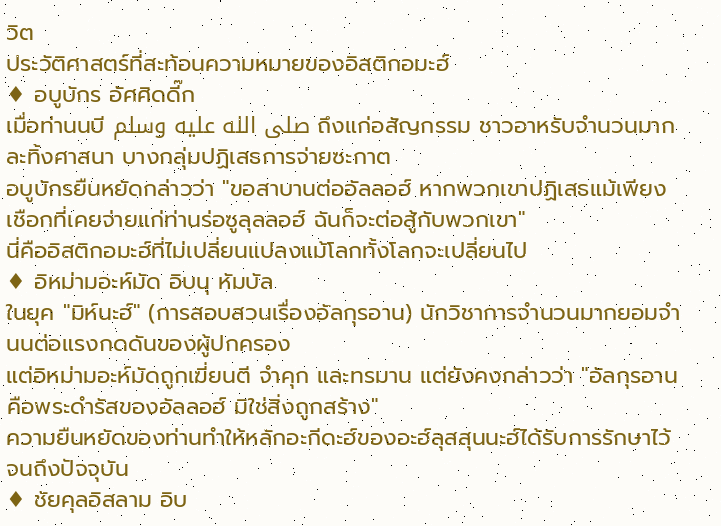วิต
ประวัติศาสตร์ที่สะท้อนความหมายของอิสติกอมะฮ์
♦ อบูบักร อัศศิดดี๊ก
เมื่อท่านนบี صلى الله عليه وسلم ถึงแก่อสัญกรรม ชาวอาหรับจำนวนมากละทิ้งศาสนา บางกลุ่มปฏิเสธการจ่ายซะกาต
อบูบักรยืนหยัดกล่าวว่า "ขอสาบานต่ออัลลอฮ์ หากพวกเขาปฏิเสธแม้เพียงเชือกที่เคยจ่ายแก่ท่านร่อซูลุลลอฮ์ ฉันก็จะต่อสู้กับพวกเขา"
นี่คืออิสติกอมะฮ์ที่ไม่เปลี่ยนแปลงแม้โลกทั้งโลกจะเปลี่ยนไป
♦ อิหม่ามอะห์มัด อิบนุ หัมบัล
ในยุค "มิห์นะฮ์" (การสอบสวนเรื่องอัลกุรอาน) นักวิชาการจำนวนมากยอมจำนนต่อแรงกดดันของผู้ปกครอง
แต่อิหม่ามอะห์มัดถูกเฆี่ยนตี จำคุก และทรมาน แต่ยังคงกล่าวว่า "อัลกุรอานคือพระดำรัสของอัลลอฮ์ มิใช่สิ่งถูกสร้าง"
ความยืนหยัดของท่านทำให้หลักอะกีดะฮ์ของอะฮ์ลุสสุนนะฮ์ได้รับการรักษาไว้จนถึงปัจจุบัน
♦ ชัยคุลอิสลาม อิบ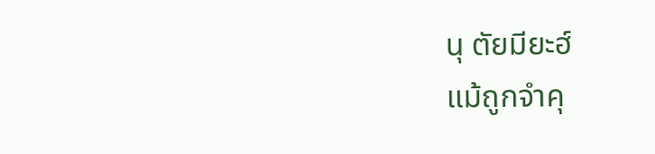นุ ตัยมียะฮ์
แม้ถูกจำคุ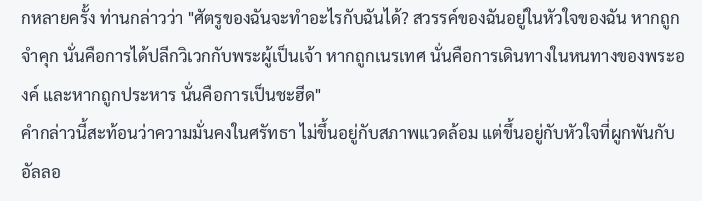กหลายครั้ง ท่านกล่าวว่า "ศัตรูของฉันจะทำอะไรกับฉันได้? สวรรค์ของฉันอยู่ในหัวใจของฉัน หากถูกจำคุก นั่นคือการได้ปลีกวิเวกกับพระผู้เป็นเจ้า หากถูกเนรเทศ นั่นคือการเดินทางในหนทางของพระองค์ และหากถูกประหาร นั่นคือการเป็นชะฮีด"
คำกล่าวนี้สะท้อนว่าความมั่นคงในศรัทธา ไม่ขึ้นอยู่กับสภาพแวดล้อม แต่ขึ้นอยู่กับหัวใจที่ผูกพันกับอัลลอ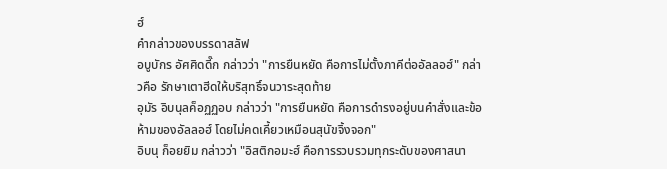ฮ์
คำกล่าวของบรรดาสลัฟ
อบูบักร อัศศิดดี๊ก กล่าวว่า "การยืนหยัด คือการไม่ตั้งภาคีต่ออัลลอฮ์" กล่าวคือ รักษาเตาฮีดให้บริสุทธิ์จนวาระสุดท้าย
อุมัร อิบนุลค็อฏฏอบ กล่าวว่า "การยืนหยัด คือการดำรงอยู่บนคำสั่งและข้อห้ามของอัลลอฮ์ โดยไม่คดเคี้ยวเหมือนสุนัขจิ้งจอก"
อิบนุ ก็อยยิม กล่าวว่า "อิสติกอมะฮ์ คือการรวบรวมทุกระดับของศาสนา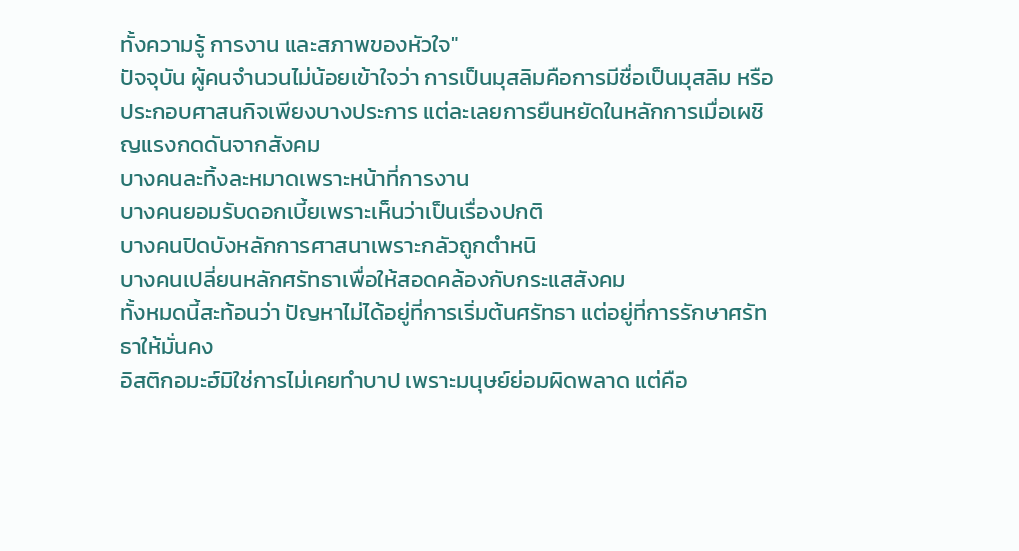ทั้งความรู้ การงาน และสภาพของหัวใจ"
ปัจจุบัน ผู้คนจำนวนไม่น้อยเข้าใจว่า การเป็นมุสลิมคือการมีชื่อเป็นมุสลิม หรือประกอบศาสนกิจเพียงบางประการ แต่ละเลยการยืนหยัดในหลักการเมื่อเผชิญแรงกดดันจากสังคม
บางคนละทิ้งละหมาดเพราะหน้าที่การงาน
บางคนยอมรับดอกเบี้ยเพราะเห็นว่าเป็นเรื่องปกติ
บางคนปิดบังหลักการศาสนาเพราะกลัวถูกตำหนิ
บางคนเปลี่ยนหลักศรัทธาเพื่อให้สอดคล้องกับกระแสสังคม
ทั้งหมดนี้สะท้อนว่า ปัญหาไม่ได้อยู่ที่การเริ่มต้นศรัทธา แต่อยู่ที่การรักษาศรัทธาให้มั่นคง
อิสติกอมะฮ์มิใช่การไม่เคยทำบาป เพราะมนุษย์ย่อมผิดพลาด แต่คือ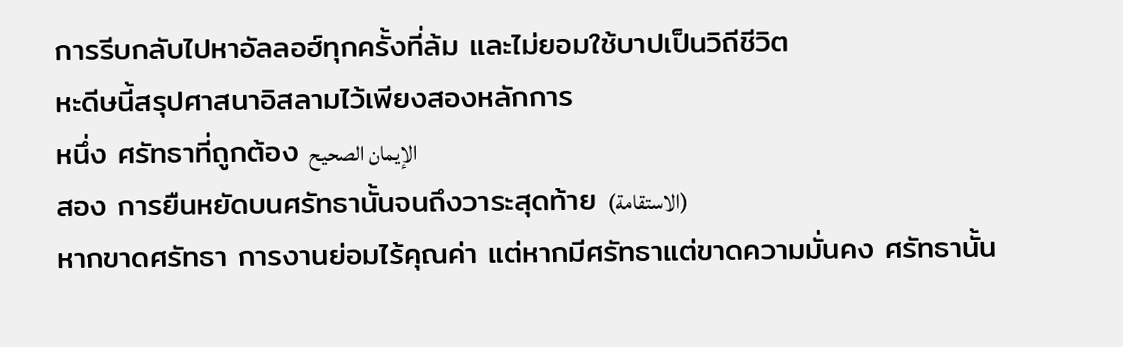การรีบกลับไปหาอัลลอฮ์ทุกครั้งที่ล้ม และไม่ยอมใช้บาปเป็นวิถีชีวิต
หะดีษนี้สรุปศาสนาอิสลามไว้เพียงสองหลักการ
หนึ่ง ศรัทธาที่ถูกต้อง الإيمان الصحيح
สอง การยืนหยัดบนศรัทธานั้นจนถึงวาระสุดท้าย (الاستقامة)
หากขาดศรัทธา การงานย่อมไร้คุณค่า แต่หากมีศรัทธาแต่ขาดความมั่นคง ศรัทธานั้น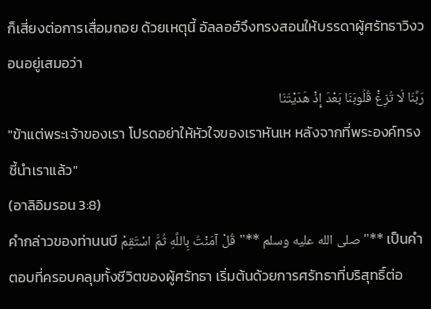ก็เสี่ยงต่อการเสื่อมถอย ด้วยเหตุนี้ อัลลอฮ์จึงทรงสอนให้บรรดาผู้ศรัทธาวิงวอนอยู่เสมอว่า
رَبَّنَا لَا تُزِغْ قُلُوبَنَا بَعْدَ إِذْ هَدَيْتَنَا
"ข้าแต่พระเจ้าของเรา โปรดอย่าให้หัวใจของเราหันเห หลังจากที่พระองค์ทรงชี้นำเราแล้ว"
(อาลิอิมรอน 3:8)
คำกล่าวของท่านนบี صلى الله عليه وسلم **"قُلْ آمَنْتُ بِاللَّهِ ثُمَّ اسْتَقِمْ"** เป็นคำตอบที่ครอบคลุมทั้งชีวิตของผู้ศรัทธา เริ่มต้นด้วยการศรัทธาที่บริสุทธิ์ต่อ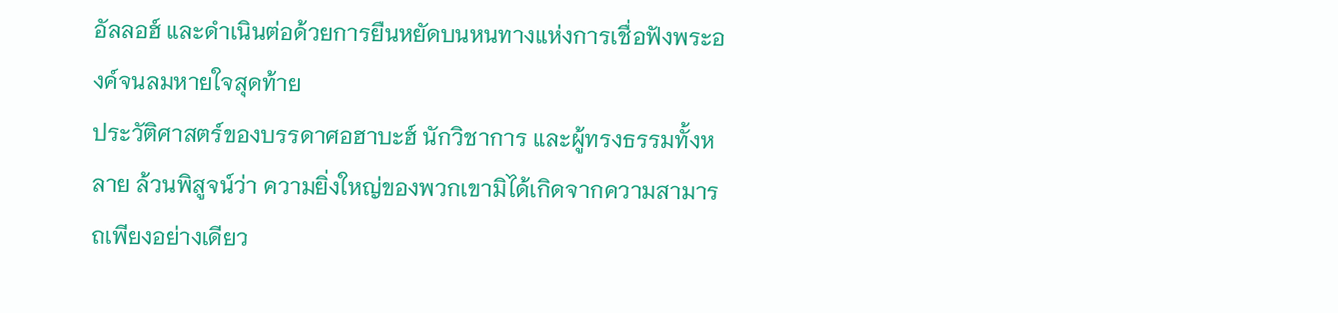อัลลอฮ์ และดำเนินต่อด้วยการยืนหยัดบนหนทางแห่งการเชื่อฟังพระองค์จนลมหายใจสุดท้าย
ประวัติศาสตร์ของบรรดาศอฮาบะฮ์ นักวิชาการ และผู้ทรงธรรมทั้งหลาย ล้วนพิสูจน์ว่า ความยิ่งใหญ่ของพวกเขามิได้เกิดจากความสามารถเพียงอย่างเดียว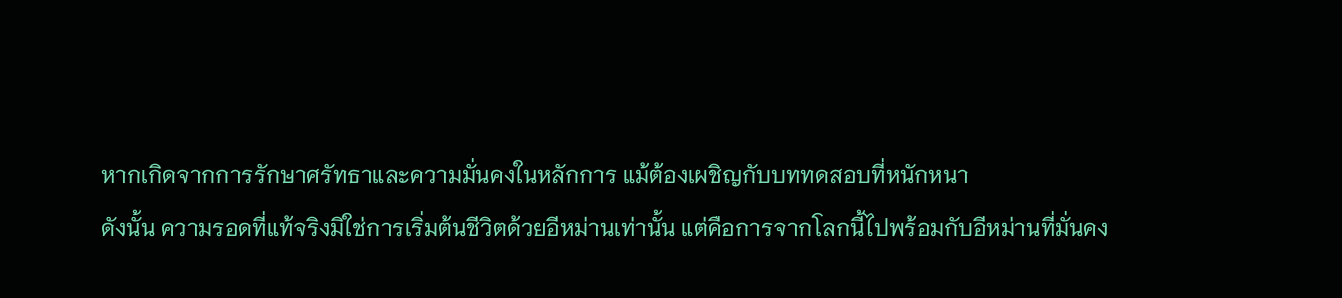หากเกิดจากการรักษาศรัทธาและความมั่นคงในหลักการ แม้ต้องเผชิญกับบททดสอบที่หนักหนา
ดังนั้น ความรอดที่แท้จริงมิใช่การเริ่มต้นชีวิตด้วยอีหม่านเท่านั้น แต่คือการจากโลกนี้ไปพร้อมกับอีหม่านที่มั่นคง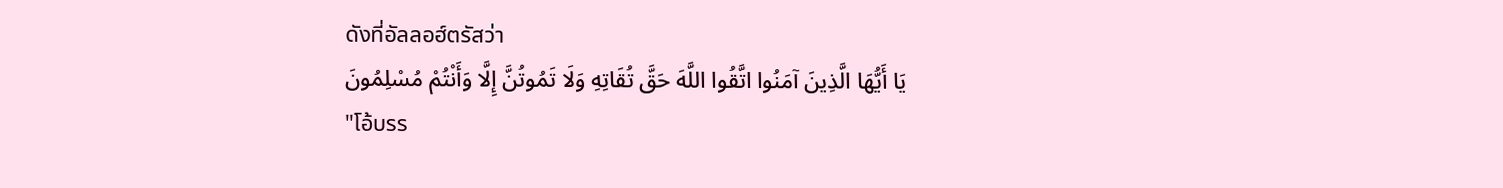ดังที่อัลลอฮ์ตรัสว่า
يَا أَيُّهَا الَّذِينَ آمَنُوا اتَّقُوا اللَّهَ حَقَّ تُقَاتِهِ وَلَا تَمُوتُنَّ إِلَّا وَأَنْتُمْ مُسْلِمُونَ
"โอ้บรร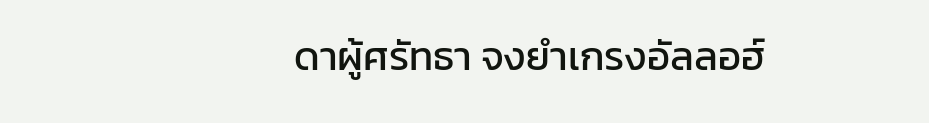ดาผู้ศรัทธา จงยำเกรงอัลลอฮ์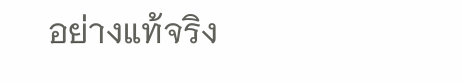อย่างแท้จริง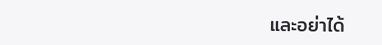และอย่าได้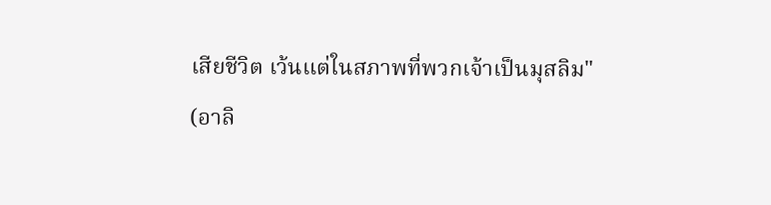เสียชีวิต เว้นแต่ในสภาพที่พวกเจ้าเป็นมุสลิม"
(อาลิ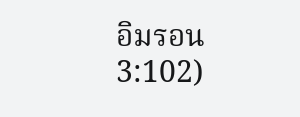อิมรอน 3:102)